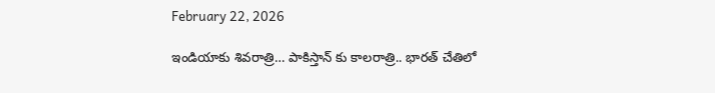February 22, 2026

ఇండియాకు శివరాత్రి… పాకిస్తాన్ కు కాలరాత్రి.. భారత్ చేతిలో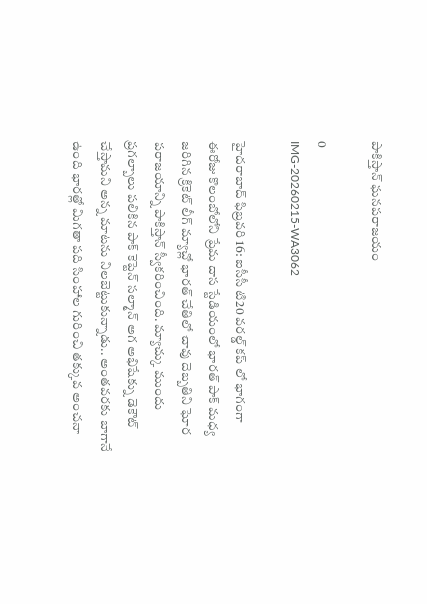పాకిస్తాన్ ఘనపరాజయం

0
IMG-20260215-WA3062

హైదరాబాద్ ఫిబ్రవరి 16: ఐసీసీ టి20 వరల్డ్ కప్ లో భాగంగా ఈరోజు కొలంబోలోని ప్రేమ దాస స్టేడియంలో భారత్ పాక్ మధ్య జరిగిన క్రికెట్ లీగ్ మ్యాచ్లో భారత్ చేతిలో చావు దెబ్బతిని ఘోర పరాజయాన్ని పాకిస్తాన్ స్వీకరించింది. మ్యాచ్కు ముందు ప్రగల్బాలు పలికిన పాక్ కెప్టెన్ సల్మాన్ అగ అభిషేక్ను డెకౌట్ చేస్తామని అన్న మాటను నిలబెట్టుకున్నాడు.. అంతవరకు బాగానే ఉంది భారత్లో మిగతా పది సింహాల గురించి తక్కువ అంచనా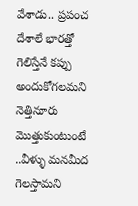వేశాడు.. ప్రపంచ దేశాలే భారత్తో గెలిస్తేనే కప్పు అందుకోగలమని నెత్తినూరు మొత్తుకుంటుంటే ..వీళ్ళు మనమీద గెలస్తామని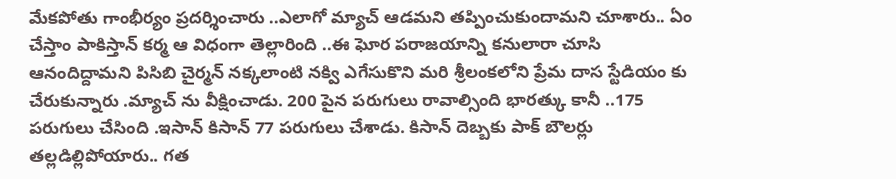మేకపోతు గాంభీర్యం ప్రదర్శించారు ..ఎలాగో మ్యాచ్ ఆడమని తప్పించుకుందామని చూశారు.. ఏం చేస్తాం పాకిస్తాన్ కర్మ ఆ విధంగా తెల్లారింది ..ఈ ఘోర పరాజయాన్ని కనులారా చూసి ఆనందిద్దామని పిసిబి చైర్మన్ నక్కలాంటి నక్వి ఎగేసుకొని మరి శ్రీలంకలోని ప్రేమ దాస స్టేడియం కు చేరుకున్నారు .మ్యాచ్ ను వీక్షించాడు. 200 పైన పరుగులు రావాల్సింది భారత్కు కానీ ..175 పరుగులు చేసింది .ఇసాన్ కిసాన్ 77 పరుగులు చేశాడు. కిసాన్ దెబ్బకు పాక్ బౌలర్లు తల్లడిల్లిపోయారు.. గత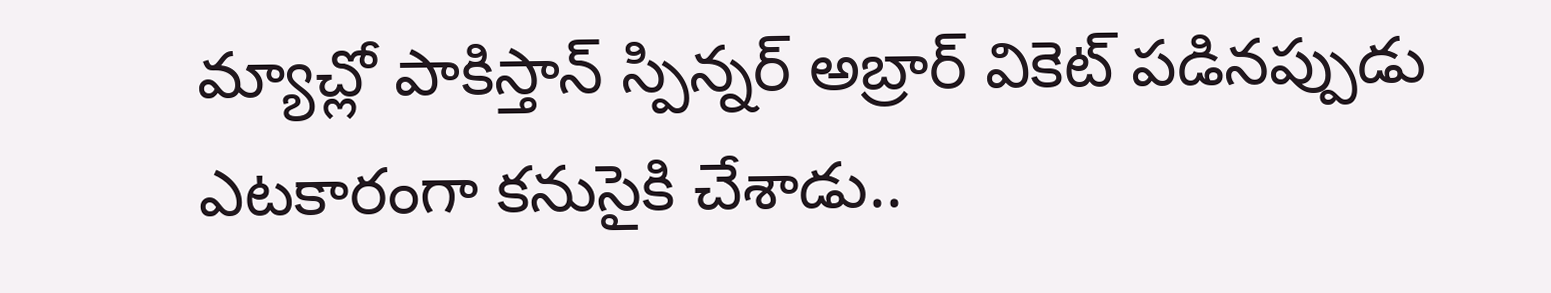మ్యాచ్లో పాకిస్తాన్ స్పిన్నర్ అబ్రార్ వికెట్ పడినప్పుడు ఎటకారంగా కనుసైకి చేశాడు..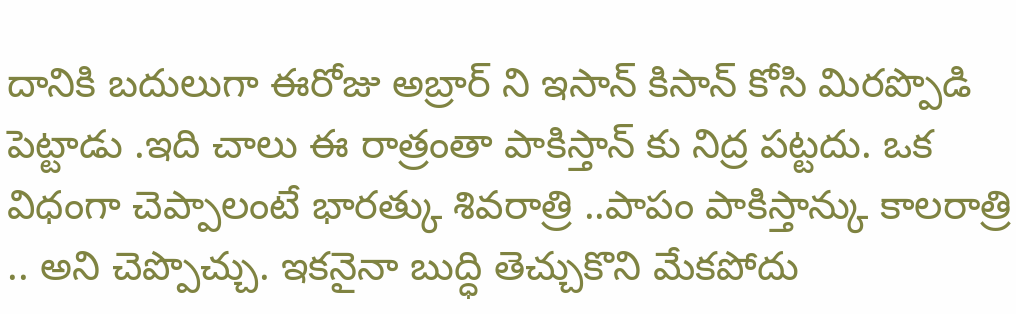దానికి బదులుగా ఈరోజు అబ్రార్ ని ఇసాన్ కిసాన్ కోసి మిరప్పొడి పెట్టాడు .ఇది చాలు ఈ రాత్రంతా పాకిస్తాన్ కు నిద్ర పట్టదు. ఒక విధంగా చెప్పాలంటే భారత్కు శివరాత్రి ..పాపం పాకిస్తాన్కు కాలరాత్రి .. అని చెప్పొచ్చు. ఇకనైనా బుద్ధి తెచ్చుకొని మేకపోదు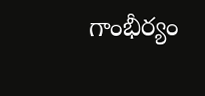గాంభీర్యం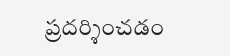ప్రదర్శించడం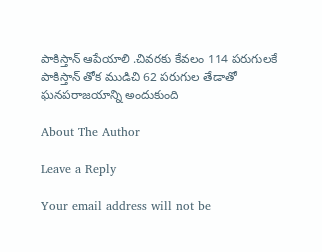పాకిస్తాన్ ఆపేయాలి .చివరకు కేవలం 114 పరుగులకే పాకిస్తాన్ తోక ముడిచి 62 పరుగుల తేడాతో ఘనపరాజయాన్ని అందుకుంది

About The Author

Leave a Reply

Your email address will not be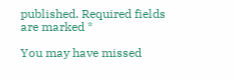published. Required fields are marked *

You may have missed